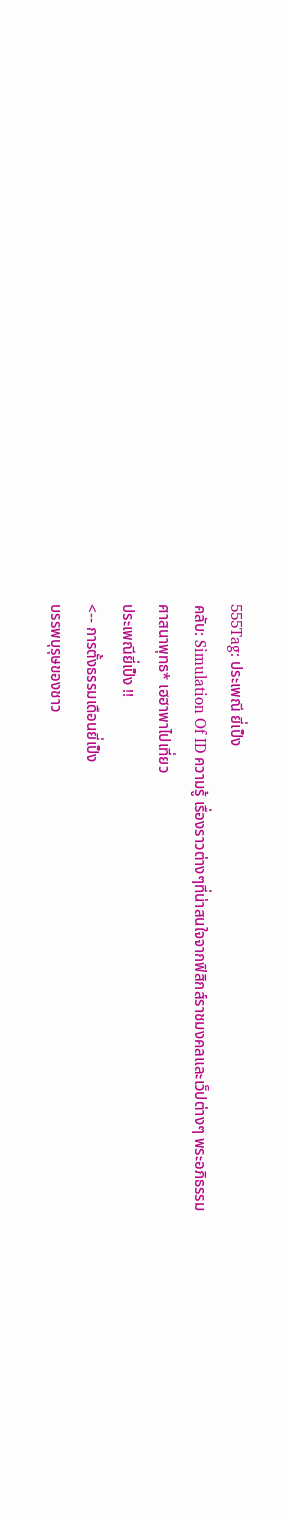555Tag: ประเพณี ยี่เป็ง
คลับ: Simulation Of ID ความรู้ เรื่องราวต่างๆที่น่าสนใจจากฟิสิกส์ราชมงคลและเว็ปต่างๆ พระอภิธรรม ศาสนาพุทธ* เฮฮาพาไปเที่ยว
ประเพณียี่เป็ง !!
<-- การตั้งธรรมเดือนยี่เป็ง
บรรพบุรุษของชาว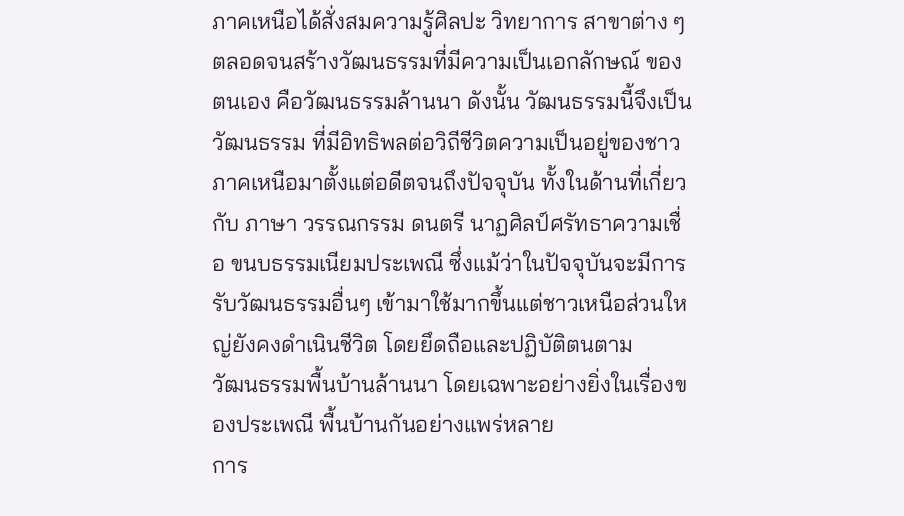ภาคเหนือได้สั่งสมความรู้ศิลปะ วิทยาการ สาขาต่าง ๆ ตลอดจนสร้างวัฒนธรรมที่มีความเป็นเอกลักษณ์ ของตนเอง คือวัฒนธรรมล้านนา ดังนั้น วัฒนธรรมนี้จึงเป็นวัฒนธรรม ที่มีอิทธิพลต่อวิถีชีวิตความเป็นอยู่ของชาวภาคเหนือมาตั้งแต่อดีตจนถึงปัจจุบัน ทั้งในด้านที่เกี่ยวกับ ภาษา วรรณกรรม ดนตรี นาฏศิลป์ศรัทธาความเชื่อ ขนบธรรมเนียมประเพณี ซึ่งแม้ว่าในปัจจุบันจะมีการรับวัฒนธรรมอื่นๆ เข้ามาใช้มากขึ้นแต่ชาวเหนือส่วนใหญ่ยังคงดำเนินชีวิต โดยยึดถือและปฏิบัติตนตาม
วัฒนธรรมพื้นบ้านล้านนา โดยเฉพาะอย่างยิ่งในเรื่องของประเพณี พื้นบ้านกันอย่างแพร่หลาย
การ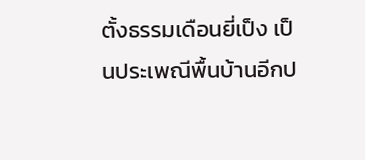ตั้งธรรมเดือนยี่เป็ง เป็นประเพณีพื้นบ้านอีกป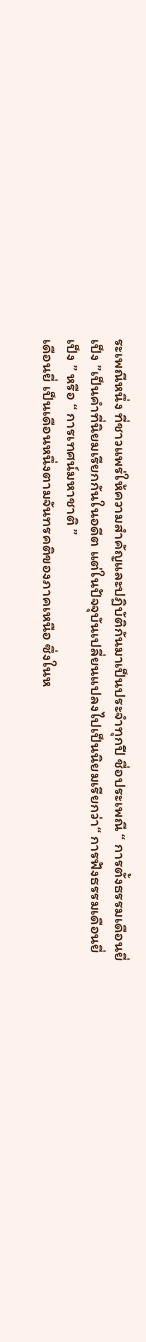ระเพณีหนึ่ง ที่ชาวแพร่ให้ความสำคัญและปฏิบัติกันมาเป็นประจำทุกปี ชื่อประเพณี “ การตั้งธรรมเดือนยี่เป็ง ”เป็นคำที่นิยมเรียกกันในอดีต แต่ในปัจจุบันเปลี่ยนแปลงไปเป็นนิยมเรียกว่า“ การฟังธรรมเดือนยี่เป็ง ” หรือ “ การเทศน์มหาชาติ ”
เดือนยี่ เป็นเดือนหนึ่งตามจันทรคติของภาคเหนือ ซึ่งในห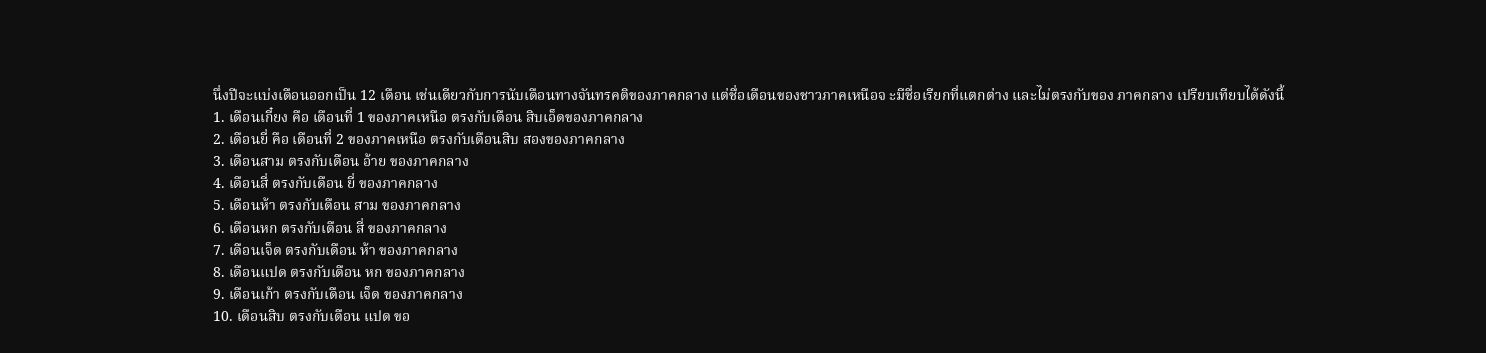นึ่งปีจะแบ่งเดือนออกเป็น 12 เดือน เช่นเดียวกับการนับเดือนทางจันทรคติของภาคกลาง แต่ชื่อเดือนของชาวภาคเหนือจ ะมีชื่อเรียกที่แตกต่าง และไม่ตรงกับของ ภาคกลาง เปรียบเทียบได้ดังนี้
1. เดือนเกี๋ยง คือ เดือนที่ 1 ของภาคเหนือ ตรงกับเดือน สิบเอ็ดของภาคกลาง
2. เดือนยี่ คือ เดือนที่ 2 ของภาคเหนือ ตรงกับเดือนสิบ สองของภาคกลาง
3. เดือนสาม ตรงกับเดือน อ้าย ของภาคกลาง
4. เดือนสี่ ตรงกับเดือน ยี่ ของภาคกลาง
5. เดือนห้า ตรงกับเดือน สาม ของภาคกลาง
6. เดือนหก ตรงกับเดือน สี่ ของภาคกลาง
7. เดือนเจ็ด ตรงกับเดือน ห้า ของภาคกลาง
8. เดือนแปด ตรงกับเดือน หก ของภาคกลาง
9. เดือนเก้า ตรงกับเดือน เจ็ด ของภาคกลาง
10. เดือนสิบ ตรงกับเดือน แปด ขอ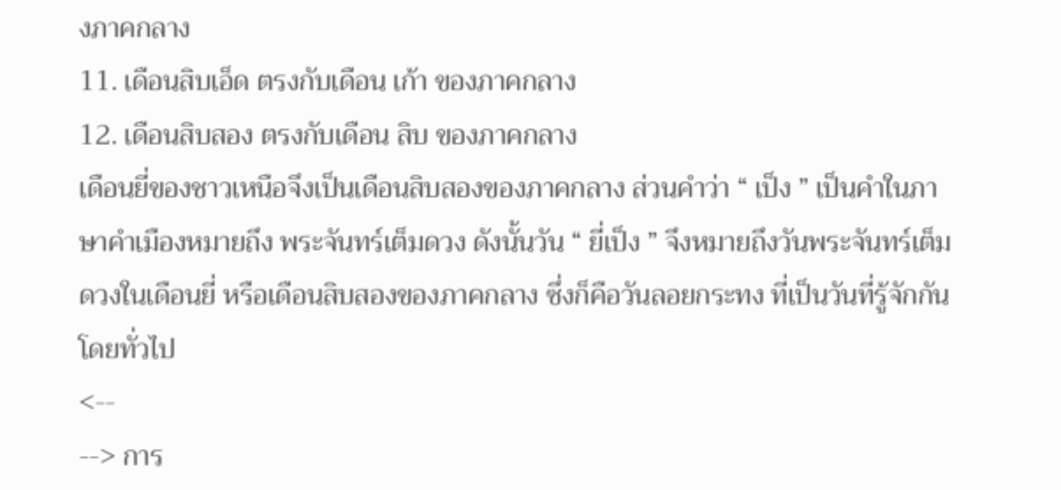งภาคกลาง
11. เดือนสิบเอ็ด ตรงกับเดือน เก้า ของภาคกลาง
12. เดือนสิบสอง ตรงกับเดือน สิบ ของภาคกลาง
เดือนยี่ของชาวเหนือจึงเป็นเดือนสิบสองของภาคกลาง ส่วนคำว่า “ เป็ง ” เป็นคำในภาษาคำเมืองหมายถึง พระจันทร์เต็มดวง ดังนั้นวัน “ ยี่เป็ง ” จึงหมายถึงวันพระจันทร์เต็มดวงในเดือนยี่ หรือเดือนสิบสองของภาคกลาง ซึ่งก็คือวันลอยกระทง ที่เป็นวันที่รู้จักกันโดยทั่วไป
<--
--> การ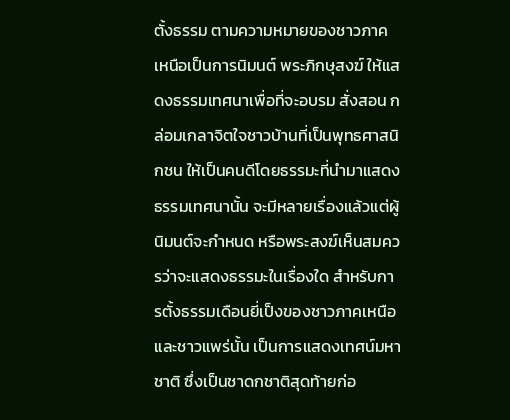ตั้งธรรม ตามความหมายของชาวภาคเหนือเป็นการนิมนต์ พระภิกษุสงฆ์ ให้แสดงธรรมเทศนาเพื่อที่จะอบรม สั่งสอน กล่อมเกลาจิตใจชาวบ้านที่เป็นพุทธศาสนิกชน ให้เป็นคนดีโดยธรรมะที่นำมาแสดงธรรมเทศนานั้น จะมีหลายเรื่องแล้วแต่ผู้นิมนต์จะกำหนด หรือพระสงฆ์เห็นสมควรว่าจะแสดงธรรมะในเรื่องใด สำหรับการตั้งธรรมเดือนยี่เป็งของชาวภาคเหนือ และชาวแพร่นั้น เป็นการแสดงเทศน์มหาชาติ ซึ่งเป็นชาดกชาติสุดท้ายก่อ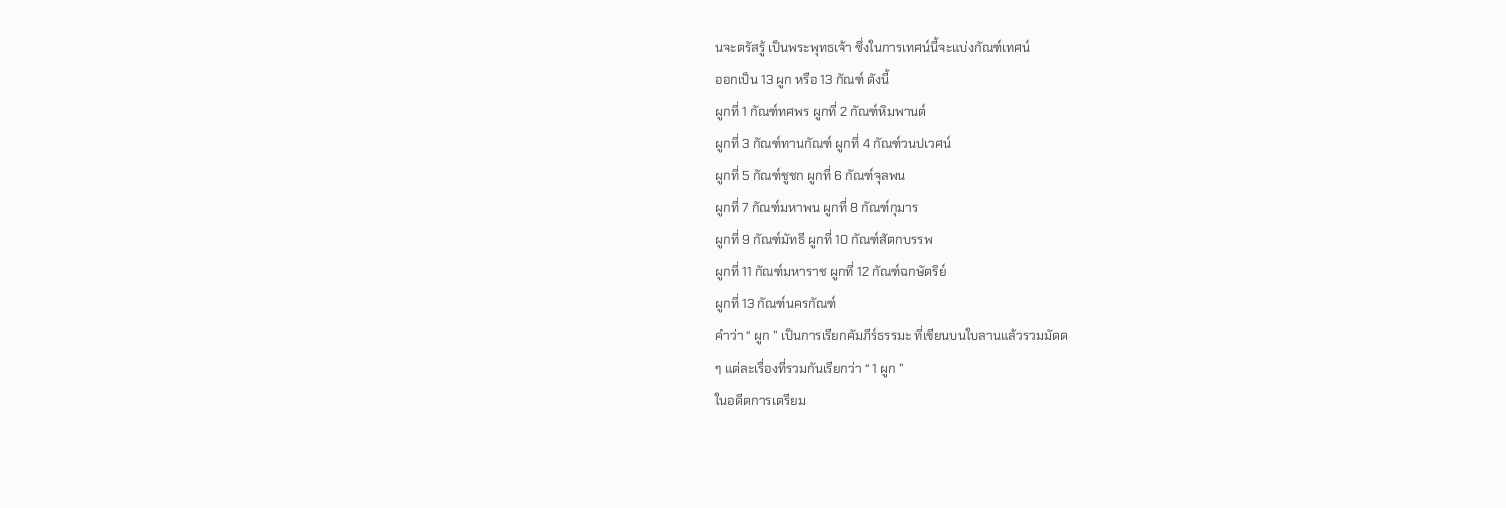นจะตรัสรู้ เป็นพระพุทธเจ้า ซึ่งในการเทศน์นี้จะแบ่งกัณฑ์เทศน์
ออกเป็น 13 ผูก หรือ 13 กัณฑ์ ดังนี้
ผูกที่ 1 กัณฑ์ทศพร ผูกที่ 2 กัณฑ์หิมพานต์
ผูกที่ 3 กัณฑ์ทานกัณฑ์ ผูกที่ 4 กัณฑ์วนปเวศน์
ผูกที่ 5 กัณฑ์ชูชก ผูกที่ 6 กัณฑ์จุลพน
ผูกที่ 7 กัณฑ์มหาพน ผูกที่ 8 กัณฑ์กุมาร
ผูกที่ 9 กัณฑ์มัทธี ผูกที่ 10 กัณฑ์สัตกบรรพ
ผูกที่ 11 กัณฑ์มหาราช ผูกที่ 12 กัณฑ์ฉกษัตริย์
ผูกที่ 13 กัณฑ์นครกัณฑ์
คำว่า “ ผูก ” เป็นการเรียกคัมภีร์ธรรมะ ที่เขียนบนใบลานแล้วรวมมัดด
ๆ แต่ละเรื่องที่รวมกันเรียกว่า “ 1 ผูก ”
ในอดีตการเตรียม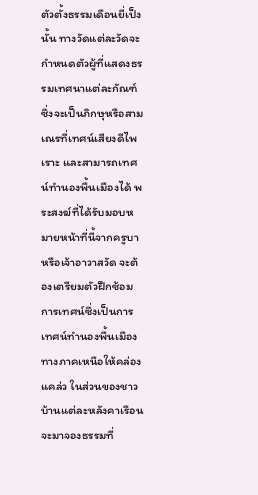ตัวตั้งธรรมเดือนยี่เป็งนั้น ทางวัดแต่ละวัดจะกำหนดตัวผู้ที่แสดงธรรมเทศนาแต่ละกัณฑ์ ซึ่งจะเป็นภิกษุหรือสามเณรที่เทศน์เสียงดีไพเราะ และสามารถเทศน์ทำนองพื้นเมืองได้ พระสงฆ์ที่ได้รับมอบหมายหน้าที่นี้จากครูบาหรือเจ้าอาวาสวัด จะต้องเตรียมตัวฝึกซ้อมการเทศน์ซึ่งเป็นการเทศน์ทำนองพื้นเมืองทางภาคเหนือให้คล่องแคล่ว ในส่วนของชาวบ้านแต่ละหลังคาเรือนจะมาจองธรรมที่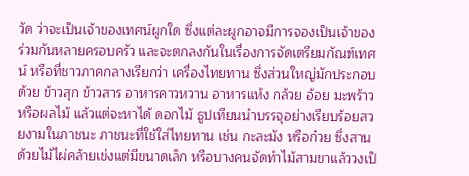วัด ว่าจะเป็นเจ้าของเทศน์ผูกใด ซึ่งแต่ละผูกอาจมีการจองเป็นเจ้าของร่วมกันหลายครอบครัว และจะตกลงกันในเรื่องการจัดเตรียมกัณฑ์เทศน์ หรือที่ชาวภาคกลางเรียกว่า เครื่องไทยทาน ซึ่งส่วนใหญ่มักประกอบด้วย ข้าวสุก ข้าวสาร อาหารคาวหวาน อาหารแห้ง กล้วย อ้อย มะพร้าว หรือผลไม้ แล้วแต่จะหาได้ ดอกไม้ ธูปเทียนนำบรรจุอย่างเรียบร้อยสวยงามในภาชนะ ภาชนะที่ใช้ใส่ไทยทาน เช่น กะละมัง หรือก๋วย ซึ่งสานด้วยไม้ไผ่คล้ายเข่งแต่มีขนาดเล็ก หรือบางคนจัดทำไม้สามขาแล้ววงเป็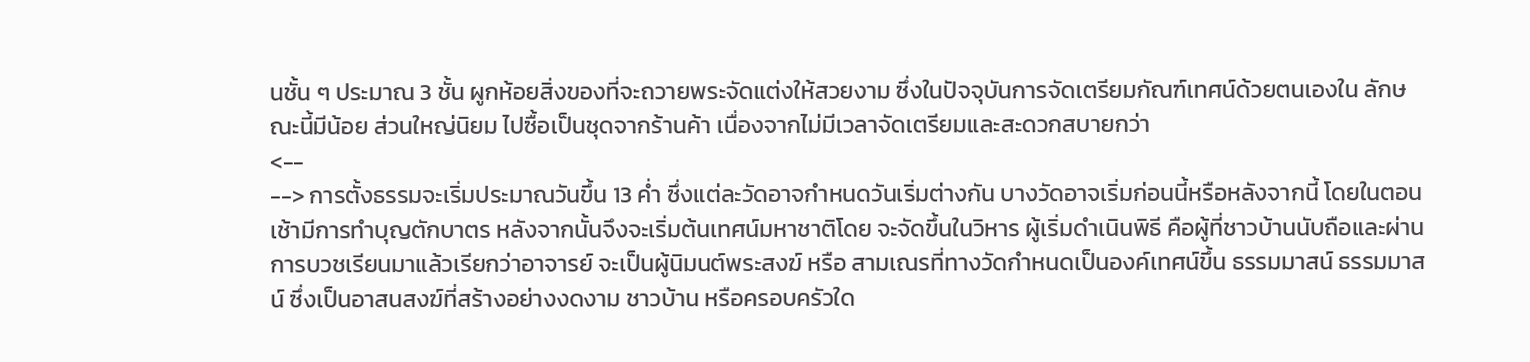นชั้น ๆ ประมาณ 3 ชั้น ผูกห้อยสิ่งของที่จะถวายพระจัดแต่งให้สวยงาม ซึ่งในปัจจุบันการจัดเตรียมกัณฑ์เทศน์ด้วยตนเองใน ลักษณะนี้มีน้อย ส่วนใหญ่นิยม ไปซื้อเป็นชุดจากร้านค้า เนื่องจากไม่มีเวลาจัดเตรียมและสะดวกสบายกว่า
<--
--> การตั้งธรรมจะเริ่มประมาณวันขึ้น 13 ค่ำ ซึ่งแต่ละวัดอาจกำหนดวันเริ่มต่างกัน บางวัดอาจเริ่มก่อนนี้หรือหลังจากนี้ โดยในตอนเช้ามีการทำบุญตักบาตร หลังจากนั้นจึงจะเริ่มต้นเทศน์มหาชาติโดย จะจัดขึ้นในวิหาร ผู้เริ่มดำเนินพิธี คือผู้ที่ชาวบ้านนับถือและผ่านการบวชเรียนมาแล้วเรียกว่าอาจารย์ จะเป็นผู้นิมนต์พระสงฆ์ หรือ สามเณรที่ทางวัดกำหนดเป็นองค์เทศน์ขึ้น ธรรมมาสน์ ธรรมมาสน์ ซึ่งเป็นอาสนสงฆ์ที่สร้างอย่างงดงาม ชาวบ้าน หรือครอบครัวใด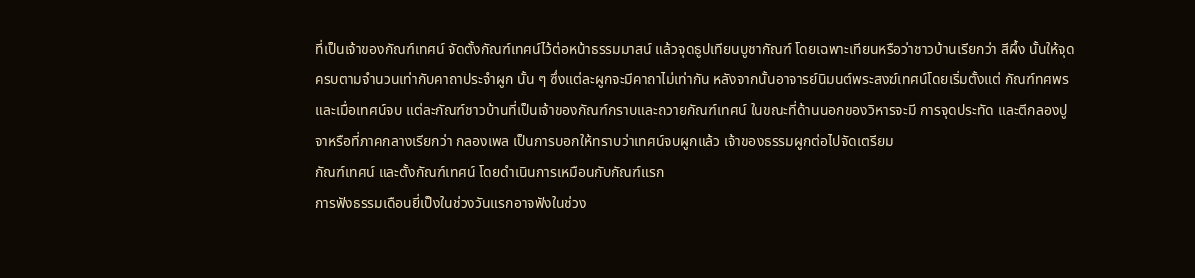ที่เป็นเจ้าของกัณฑ์เทศน์ จัดตั้งกัณฑ์เทศน์ไว้ต่อหน้าธรรมมาสน์ แล้วจุดธูปเทียนบูชากัณฑ์ โดยเฉพาะเทียนหรือว่าชาวบ้านเรียกว่า สีผึ้ง นั้นให้จุดครบตามจำนวนเท่ากับคาถาประจำผูก นั้น ๆ ซึ่งแต่ละผูกจะมีคาถาไม่เท่ากัน หลังจากนั้นอาจารย์นิมนต์พระสงฆ์เทศน์โดยเริ่มตั้งแต่ กัณฑ์ทศพร และเมื่อเทศน์จบ แต่ละกัณฑ์ชาวบ้านที่เป็นเจ้าของกัณฑ์กราบและถวายกัณฑ์เทศน์ ในขณะที่ด้านนอกของวิหารจะมี การจุดประทัด และตีกลองปูจาหรือที่ภาคกลางเรียกว่า กลองเพล เป็นการบอกให้ทราบว่าเทศน์จบผูกแล้ว เจ้าของธรรมผูกต่อไปจัดเตรียม
กัณฑ์เทศน์ และตั้งกัณฑ์เทศน์ โดยดำเนินการเหมือนกับกัณฑ์แรก
การฟังธรรมเดือนยี่เป็งในช่วงวันแรกอาจฟังในช่วง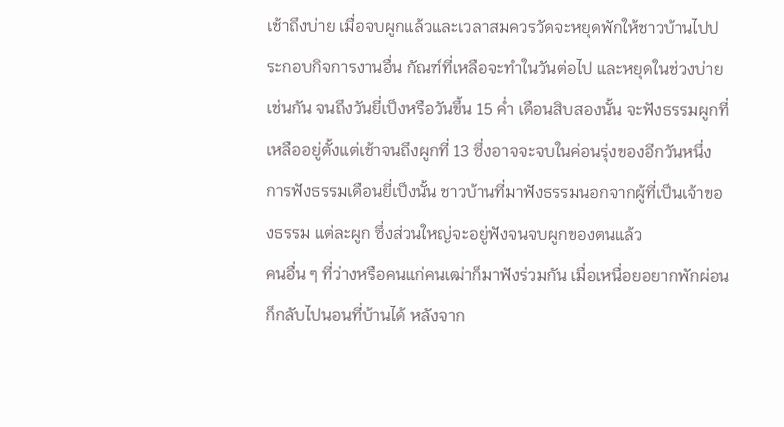เช้าถึงบ่าย เมื่อจบผูกแล้วและเวลาสมควรวัดจะหยุดพักให้ชาวบ้านไปประกอบกิจการงานอื่น กัณฑ์ที่เหลือจะทำในวันต่อไป และหยุดในช่วงบ่ายเช่นกัน จนถึงวันยี่เป็งหรือวันขึ้น 15 ค่ำ เดือนสิบสองนั้น จะฟังธรรมผูกที่เหลืออยู่ตั้งแต่เช้าจนถึงผูกที่ 13 ซึ่งอาจจะจบในค่อนรุ่งของอีกวันหนึ่ง
การฟังธรรมเดือนยี่เป็งนั้น ชาวบ้านที่มาฟังธรรมนอกจากผู้ที่เป็นเจ้าของธรรม แต่ละผูก ซึ่งส่วนใหญ่จะอยู่ฟังจนจบผูกของตนแล้ว
คนอื่น ๆ ที่ว่างหรือคนแก่คนเฒ่าก็มาฟังร่วมกัน เมื่อเหนื่อยอยากพักผ่อนก็กลับไปนอนที่บ้านได้ หลังจาก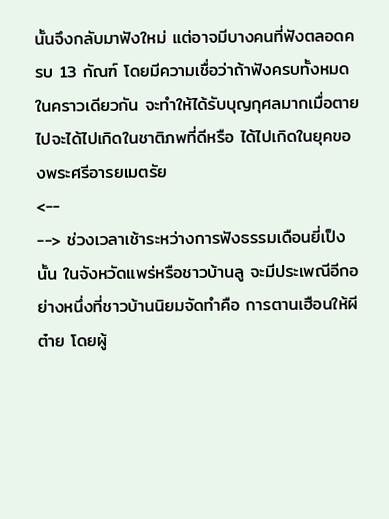นั้นจึงกลับมาฟังใหม่ แต่อาจมีบางคนที่ฟังตลอดครบ 13 กัณฑ์ โดยมีความเชื่อว่าถ้าฟังครบทั้งหมดในคราวเดียวกัน จะทำให้ได้รับบุญกุศลมากเมื่อตายไปจะได้ไปเกิดในชาติภพที่ดีหรือ ได้ไปเกิดในยุคของพระศรีอารยเมตรัย
<--
--> ช่วงเวลาเช้าระหว่างการฟังธรรมเดือนยี่เป็งนั้น ในจังหวัดแพร่หรือชาวบ้านลู จะมีประเพณีอีกอย่างหนึ่งที่ชาวบ้านนิยมจัดทำคือ การตานเฮือนให้ผีต๋าย โดยผู้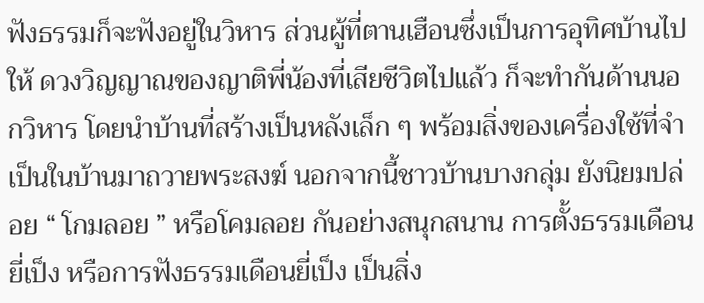ฟังธรรมก็จะฟังอยู่ในวิหาร ส่วนผู้ที่ตานเฮือนซึ่งเป็นการอุทิศบ้านไปให้ ดวงวิญญาณของญาติพี่น้องที่เสียชีวิตไปแล้ว ก็จะทำกันด้านนอกวิหาร โดยนำบ้านที่สร้างเป็นหลังเล็ก ๆ พร้อมสิ่งของเครื่องใช้ที่จำเป็นในบ้านมาถวายพระสงฆ์ นอกจากนี้ชาวบ้านบางกลุ่ม ยังนิยมปล่อย “ โกมลอย ” หรือโคมลอย กันอย่างสนุกสนาน การตั้งธรรมเดือนยี่เป็ง หรือการฟังธรรมเดือนยี่เป็ง เป็นสิ่ง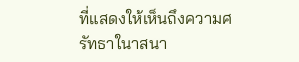ที่แสดงให้เห็นถึงความศรัทธาในาสนา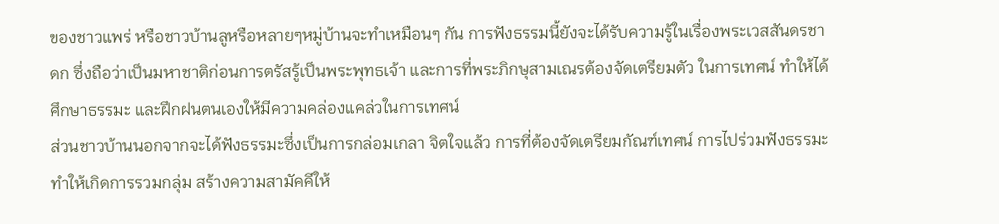ของชาวแพร่ หรือชาวบ้านลูหรือหลายๆหมู่บ้านจะทำเหมือนๆ กัน การฟังธรรมนี้ยังจะได้รับความรู้ในเรื่องพระเวสสันดรชาดก ซึ่งถือว่าเป็นมหาชาติก่อนการตรัสรู้เป็นพระพุทธเจ้า และการที่พระภิกษุสามเณรต้องจัดเตรียมตัว ในการเทศน์ ทำให้ได้ศึกษาธรรมะ และฝึกฝนตนเองให้มีความคล่องแคล่วในการเทศน์
ส่วนชาวบ้านนอกจากจะได้ฟังธรรมะซึ่งเป็นการกล่อมเกลา จิตใจแล้ว การที่ต้องจัดเตรียมกัณฑ์เทศน์ การไปร่วมฟังธรรมะทำให้เกิดการรวมกลุ่ม สร้างความสามัคคีให้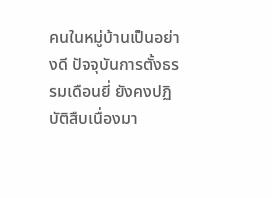คนในหมู่บ้านเป็นอย่างดี ปัจจุบันการตั้งธรรมเดือนยี่ ยังคงปฏิบัติสืบเนื่องมา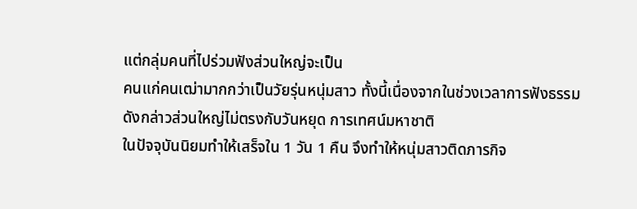แต่กลุ่มคนที่ไปร่วมฟังส่วนใหญ่จะเป็น
คนแก่คนเฒ่ามากกว่าเป็นวัยรุ่นหนุ่มสาว ทั้งนี้เนื่องจากในช่วงเวลาการฟังธรรมดังกล่าวส่วนใหญ่ไม่ตรงกับวันหยุด การเทศน์มหาชาติ
ในปัจจุบันนิยมทำให้เสร็จใน 1 วัน 1 คืน จึงทำให้หนุ่มสาวติดภารกิจ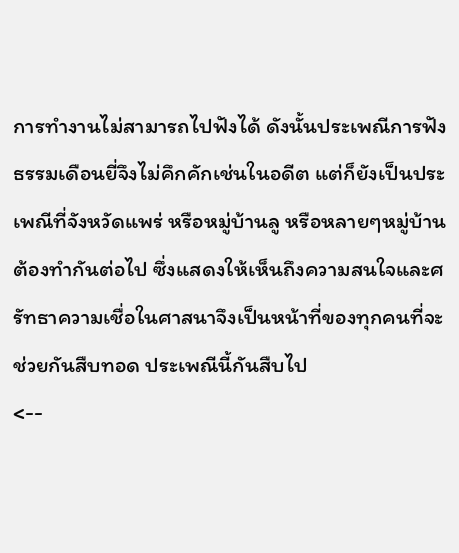การทำงานไม่สามารถไปฟังได้ ดังนั้นประเพณีการฟังธรรมเดือนยี่จึงไม่คึกคักเช่นในอดีต แต่ก็ยังเป็นประเพณีที่จังหวัดแพร่ หรือหมู่บ้านลู หรือหลายๆหมู่บ้านต้องทำกันต่อไป ซึ่งแสดงให้เห็นถึงความสนใจและศรัทธาความเชื่อในศาสนาจึงเป็นหน้าที่ของทุกคนที่จะช่วยกันสืบทอด ประเพณีนี้กันสืบไป
<--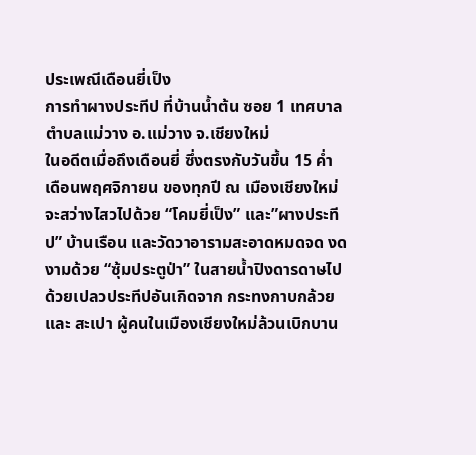ประเพณีเดือนยี่เป็ง
การทำผางประทีป ที่บ้านน้ำต้น ซอย 1 เทศบาลตำบลแม่วาง อ.แม่วาง จ.เชียงใหม่
ในอดีตเมื่อถึงเดือนยี่ ซึ่งตรงกับวันขึ้น 15 ค่ำ เดือนพฤศจิกายน ของทุกปี ณ เมืองเชียงใหม่ จะสว่างไสวไปด้วย “โคมยี่เป็ง” และ”ผางประทีป” บ้านเรือน และวัดวาอารามสะอาดหมดจด งดงามด้วย “ซุ้มประตูป่า” ในสายน้ำปิงดารดาษไปด้วยเปลวประทีปอันเกิดจาก กระทงกาบกล้วย และ สะเปา ผู้คนในเมืองเชียงใหม่ล้วนเบิกบาน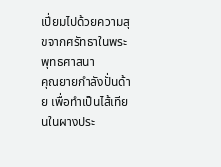เปี่ยมไปด้วยความสุขจากศรัทธาในพระพุทธศาสนา
คุณยายกำลังปั่นด้าย เพื่อทำเป็นไส้เทียนในผางประ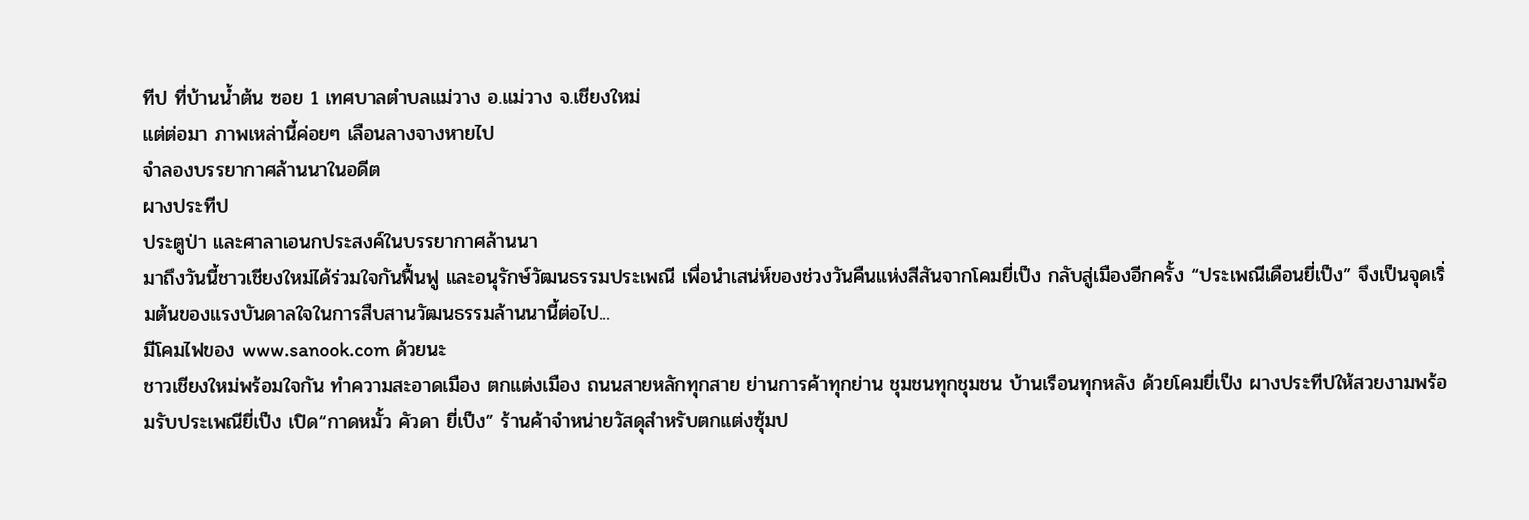ทีป ที่บ้านน้ำต้น ซอย 1 เทศบาลตำบลแม่วาง อ.แม่วาง จ.เชียงใหม่
แต่ต่อมา ภาพเหล่านี้ค่อยๆ เลือนลางจางหายไป
จำลองบรรยากาศล้านนาในอดีต
ผางประทีป
ประตูป่า และศาลาเอนกประสงค์ในบรรยากาศล้านนา
มาถึงวันนี้ชาวเชียงใหม่ได้ร่วมใจกันฟื้นฟู และอนุรักษ์วัฒนธรรมประเพณี เพื่อนำเสน่ห์ของช่วงวันคืนแห่งสีสันจากโคมยี่เป็ง กลับสู่เมืองอีกครั้ง “ประเพณีเดือนยี่เป็ง” จึงเป็นจุดเริ่มต้นของแรงบันดาลใจในการสืบสานวัฒนธรรมล้านนานี้ต่อไป...
มีโคมไฟของ www.sanook.com ด้วยนะ
ชาวเชียงใหม่พร้อมใจกัน ทำความสะอาดเมือง ตกแต่งเมือง ถนนสายหลักทุกสาย ย่านการค้าทุกย่าน ชุมชนทุกชุมชน บ้านเรือนทุกหลัง ด้วยโคมยี่เป็ง ผางประทีปให้สวยงามพร้อมรับประเพณียี่เป็ง เปิด“กาดหมั้ว คัวดา ยี่เป็ง” ร้านค้าจำหน่ายวัสดุสำหรับตกแต่งซุ้มป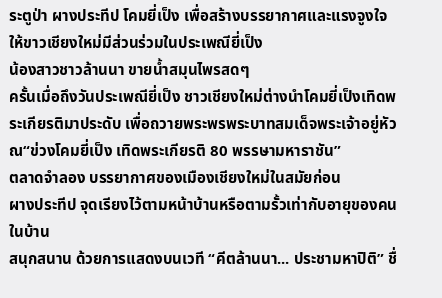ระตูป่า ผางประทีป โคมยี่เป็ง เพื่อสร้างบรรยากาศและแรงจูงใจให้ขาวเชียงใหม่มีส่วนร่วมในประเพณียี่เป็ง
น้องสาวชาวล้านนา ขายน้ำสมุนไพรสดๆ
ครั้นเมื่อถึงวันประเพณียี่เป็ง ชาวเชียงใหม่ต่างนำโคมยี่เป็งเทิดพระเกียรติมาประดับ เพื่อถวายพระพรพระบาทสมเด็จพระเจ้าอยู่หัว ณ“ข่วงโคมยี่เป็ง เทิดพระเกียรติ 80 พรรษามหาราชัน”
ตลาดจำลอง บรรยากาศของเมืองเชียงใหม่ในสมัยก่อน
ผางประทีป จุดเรียงไว้ตามหน้าบ้านหรือตามรั้วเท่ากับอายุของคนในบ้าน
สนุกสนาน ด้วยการแสดงบนเวที “คีตล้านนา... ประชามหาปิติ” ชื่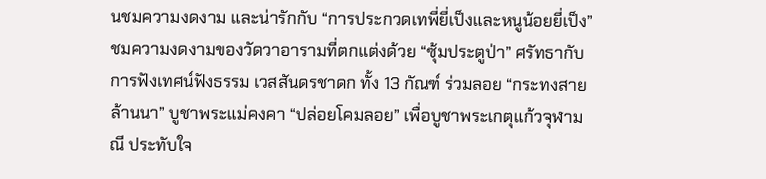นชมความงดงาม และน่ารักกับ “การประกวดเทพี่ยี่เป็งและหนูน้อยยี่เป็ง” ชมความงดงามของวัดวาอารามที่ตกแต่งด้วย “ซุ้มประตูป่า” ศรัทธากับการฟังเทศน์ฟังธรรม เวสสันดรชาดก ทั้ง 13 กัณฑ์ ร่วมลอย “กระทงสายล้านนา” บูชาพระแม่คงคา “ปล่อยโคมลอย” เพื่อบูชาพระเกตุแก้วจุฬามณี ประทับใจ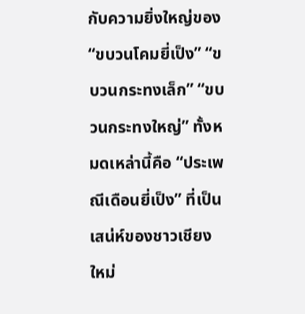กับความยิ่งใหญ่ของ “ขบวนโคมยี่เป็ง” “ขบวนกระทงเล็ก” “ขบวนกระทงใหญ่” ทั้งหมดเหล่านี้คือ “ประเพณีเดือนยี่เป็ง” ที่เป็นเสน่ห์ของชาวเชียงใหม่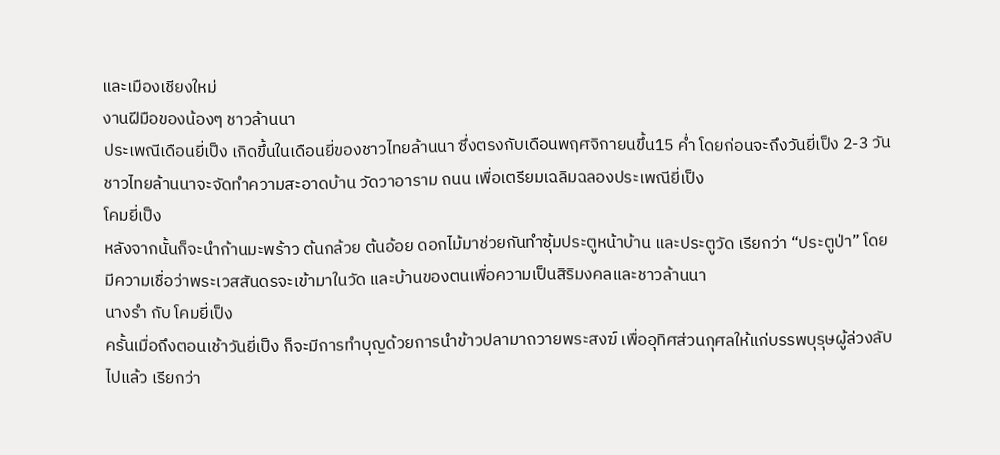และเมืองเชียงใหม่
งานฝีมือของน้องๆ ชาวล้านนา
ประเพณีเดือนยี่เป็ง เกิดขึ้นในเดือนยี่ของชาวไทยล้านนา ซึ่งตรงกับเดือนพฤศจิกายนขึ้น15 ค่ำ โดยก่อนจะถึงวันยี่เป็ง 2-3 วัน ชาวไทยล้านนาจะจัดทำความสะอาดบ้าน วัดวาอาราม ถนน เพื่อเตรียมเฉลิมฉลองประเพณียี่เป็ง
โคมยี่เป็ง
หลังจากนั้นก็จะนำก้านมะพร้าว ต้นกล้วย ต้นอ้อย ดอกไม้มาช่วยกันทำซุ้มประตูหน้าบ้าน และประตูวัด เรียกว่า “ประตูป่า” โดยมีความเชื่อว่าพระเวสสันดรจะเข้ามาในวัด และบ้านของตนเพื่อความเป็นสิริมงคลและชาวล้านนา
นางรำ กับ โคมยี่เป็ง
ครั้นเมื่อถึงตอนเช้าวันยี่เป็ง ก็จะมีการทำบุญด้วยการนำข้าวปลามาถวายพระสงฆ์ เพื่ออุทิศส่วนกุศลให้แก่บรรพบุรุษผู้ล่วงลับไปแล้ว เรียกว่า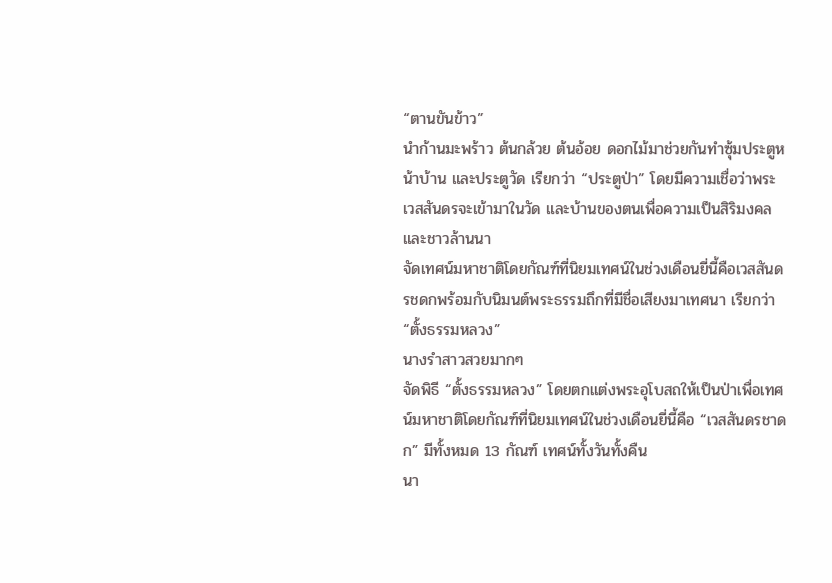“ตานขันข้าว”
นำก้านมะพร้าว ต้นกล้วย ต้นอ้อย ดอกไม้มาช่วยกันทำซุ้มประตูหน้าบ้าน และประตูวัด เรียกว่า “ประตูป่า” โดยมีความเชื่อว่าพระเวสสันดรจะเข้ามาในวัด และบ้านของตนเพื่อความเป็นสิริมงคลและชาวล้านนา
จัดเทศน์มหาชาติโดยกัณฑ์ที่นิยมเทศน์ในช่วงเดือนยี่นี้คือเวสสันดรชดกพร้อมกับนิมนต์พระธรรมถึกที่มีชื่อเสียงมาเทศนา เรียกว่า “ตั้งธรรมหลวง”
นางรำสาวสวยมากๆ
จัดพิธี “ตั้งธรรมหลวง” โดยตกแต่งพระอุโบสถให้เป็นป่าเพื่อเทศน์มหาชาติโดยกัณฑ์ที่นิยมเทศน์ในช่วงเดือนยี่นี้คือ “เวสสันดรชาดก” มีทั้งหมด 13 กัณฑ์ เทศน์ทั้งวันทั้งคืน
นา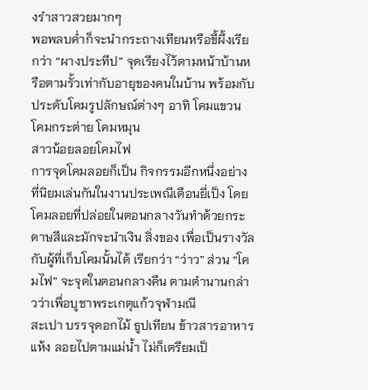งรำสาวสวยมากๆ
พอพลบค่ำก็จะนำกระถางเทียนหรือขี้ผึ้งเรียกว่า “ผางประทีป” จุดเรียงไว้ตามหน้าบ้านหรือตามรั้วเท่ากับอายุของคนในบ้าน พร้อมกับประดับโคมรูปลักษณ์ต่างๆ อาทิ โคมแขวน โคมกระต่าย โคมหมุน
สาวน้อยลอยโคมไฟ
การจุดโคมลอยก็เป็น กิจกรรมอีกหนึ่งอย่างที่นิยมเล่นกันในงานประเพณีเดือนยี่เป็ง โดยโคมลอยที่ปล่อยในตอนกลางวันทำด้วยกระดาษสีและมักจะนำเงิน สิ่งของ เพื่อเป็นรางวัลกับผู้ที่เก็บโคมนั้นได้ เรียกว่า “ว่าว” ส่วน “โคมไฟ” จะจุดในตอนกลางคืน ตามตำนานกล่าวว่าเพื่อบูชาพระเกตุแก้วจุฬามณี
สะเปา บรรจุดอกไม้ ธูปเทียน ข้าวสารอาหารแห้ง ลอยไปตามแม่น้ำ ไม่ก็เตรียมเป็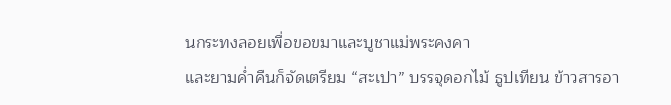นกระทงลอยเพื่อขอขมาและบูชาแม่พระคงคา
และยามค่ำคืนก็จัดเตรียม “สะเปา” บรรจุดอกไม้ ธูปเทียน ข้าวสารอา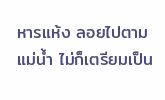หารแห้ง ลอยไปตามแม่น้ำ ไม่ก็เตรียมเป็น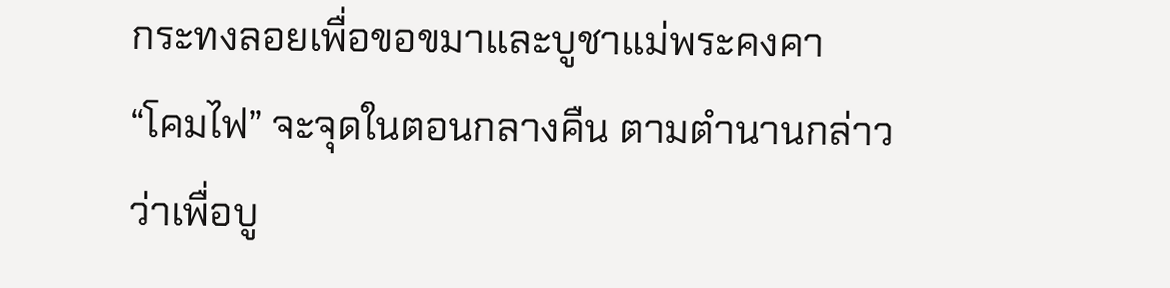กระทงลอยเพื่อขอขมาและบูชาแม่พระคงคา
“โคมไฟ” จะจุดในตอนกลางคืน ตามตำนานกล่าวว่าเพื่อบู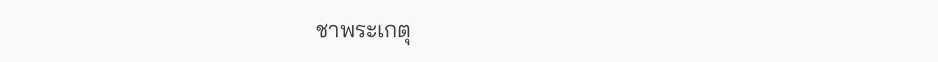ชาพระเกตุ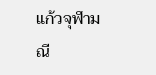แก้วจุฬามณี